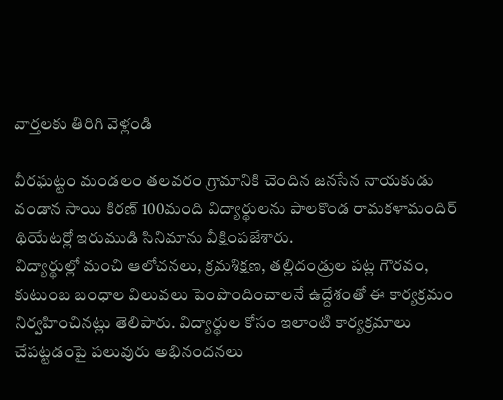వార్తలకు తిరిగి వెళ్లండి

వీరఘట్టం మండలం తలవరం గ్రామానికి చెందిన జనసేన నాయకుడు వండాన సాయి కిరణ్ 100మంది విద్యార్థులను పాలకొండ రామకళామందిర్ థియేటర్లో ఇరుముడి సినిమాను వీక్షింపజేశారు.
విద్యార్థుల్లో మంచి ఆలోచనలు, క్రమశిక్షణ, తల్లిదండ్రుల పట్ల గౌరవం, కుటుంబ బంధాల విలువలు పెంపొందించాలనే ఉద్దేశంతో ఈ కార్యక్రమం నిర్వహించినట్లు తెలిపారు. విద్యార్థుల కోసం ఇలాంటి కార్యక్రమాలు చేపట్టడంపై పలువురు అభినందనలు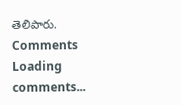తెలిపారు.
Comments
Loading comments...